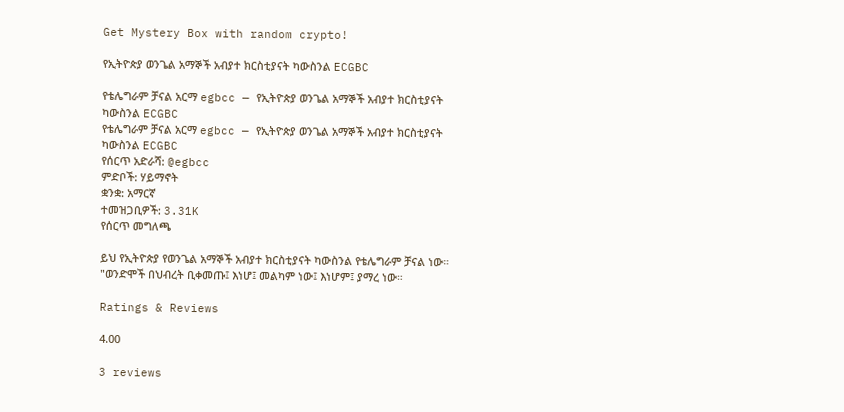Get Mystery Box with random crypto!

የኢትዮጵያ ወንጌል አማኞች አብያተ ክርስቲያናት ካውስንል ECGBC

የቴሌግራም ቻናል አርማ egbcc — የኢትዮጵያ ወንጌል አማኞች አብያተ ክርስቲያናት ካውስንል ECGBC
የቴሌግራም ቻናል አርማ egbcc — የኢትዮጵያ ወንጌል አማኞች አብያተ ክርስቲያናት ካውስንል ECGBC
የሰርጥ አድራሻ: @egbcc
ምድቦች: ሃይማኖት
ቋንቋ: አማርኛ
ተመዝጋቢዎች: 3.31K
የሰርጥ መግለጫ

ይህ የኢትዮጵያ የወንጌል አማኞች አብያተ ክርስቲያናት ካውስንል የቴሌግራም ቻናል ነው።
"ወንድሞች በህብረት ቢቀመጡ፤ እነሆ፤ መልካም ነው፤ እነሆም፤ ያማረ ነው።

Ratings & Reviews

4.00

3 reviews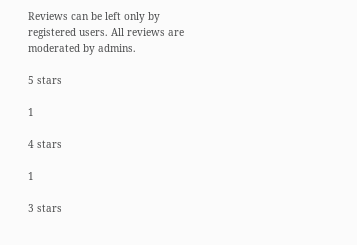Reviews can be left only by registered users. All reviews are moderated by admins.

5 stars

1

4 stars

1

3 stars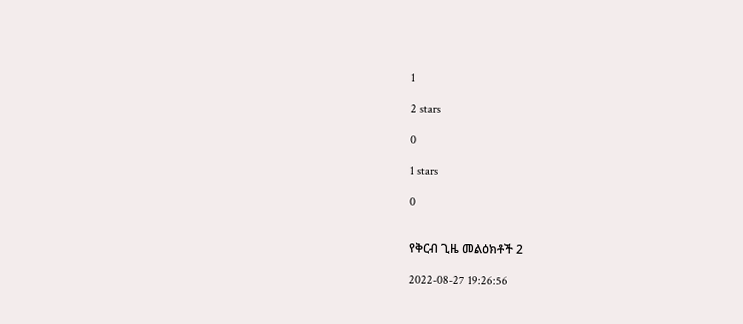1

2 stars

0

1 stars

0


የቅርብ ጊዜ መልዕክቶች 2

2022-08-27 19:26:56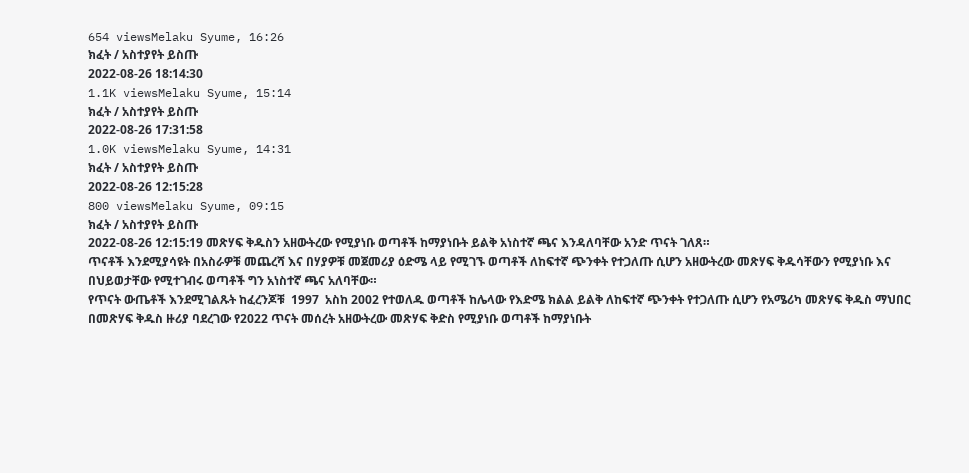654 viewsMelaku Syume, 16:26
ክፈት / አስተያየት ይስጡ
2022-08-26 18:14:30
1.1K viewsMelaku Syume, 15:14
ክፈት / አስተያየት ይስጡ
2022-08-26 17:31:58
1.0K viewsMelaku Syume, 14:31
ክፈት / አስተያየት ይስጡ
2022-08-26 12:15:28
800 viewsMelaku Syume, 09:15
ክፈት / አስተያየት ይስጡ
2022-08-26 12:15:19 መጽሃፍ ቅዱስን አዘውትረው የሚያነቡ ወጣቶች ከማያነቡት ይልቅ አነስተኛ ጫና እንዳለባቸው አንድ ጥናት ገለጸ።
ጥናቶች እንደሚያሳዩት በአስራዎቹ መጨረሻ እና በሃያዎቹ መጀመሪያ ዕድሜ ላይ የሚገኙ ወጣቶች ለከፍተኛ ጭንቀት የተጋለጡ ሲሆን አዘውትረው መጽሃፍ ቅዱሳቸውን የሚያነቡ እና በህይወታቸው የሚተገብሩ ወጣቶች ግን አነስተኛ ጫና አለባቸው።
የጥናት ውጤቶች እንደሚገልጹት ከፈረንጆቹ  1997  አስከ 2002 የተወለዱ ወጣቶች ከሌላው የእድሜ ክልል ይልቅ ለከፍተኛ ጭንቀት የተጋለጡ ሲሆን የአሜሪካ መጽሃፍ ቅዱስ ማህበር በመጽሃፍ ቅዱስ ዙሪያ ባደረገው የ2022 ጥናት መሰረት አዘውትረው መጽሃፍ ቅድስ የሚያነቡ ወጣቶች ከማያነቡት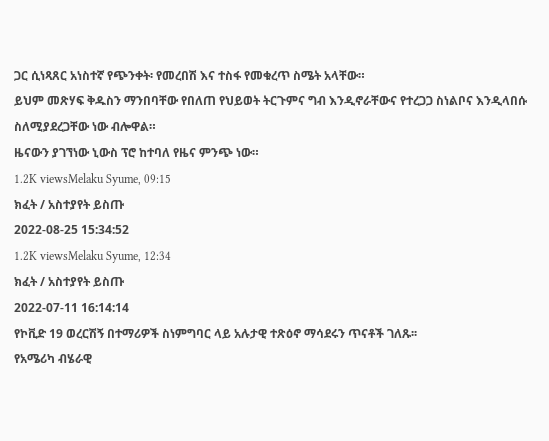ጋር ሲነጻጸር አነስተኛ የጭንቀት፡ የመረበሽ እና ተስፋ የመቁረጥ ስሜት አላቸው።
ይህም መጽሃፍ ቅዱስን ማንበባቸው የበለጠ የህይወት ትርጉምና ግብ እንዲኖራቸውና የተረጋጋ ስነልቦና እንዲላበሱ ስለሚያደረጋቸው ነው ብሎዋል።
ዜናውን ያገኘነው ኒውስ ፕሮ ከተባለ የዜና ምንጭ ነው።
1.2K viewsMelaku Syume, 09:15
ክፈት / አስተያየት ይስጡ
2022-08-25 15:34:52
1.2K viewsMelaku Syume, 12:34
ክፈት / አስተያየት ይስጡ
2022-07-11 16:14:14
የኮቪድ 19 ወረርሽኝ በተማሪዎች ስነምግባር ላይ አሉታዊ ተጽዕኖ ማሳደሩን ጥናቶች ገለጹ፡፡
የአሜሪካ ብሄራዊ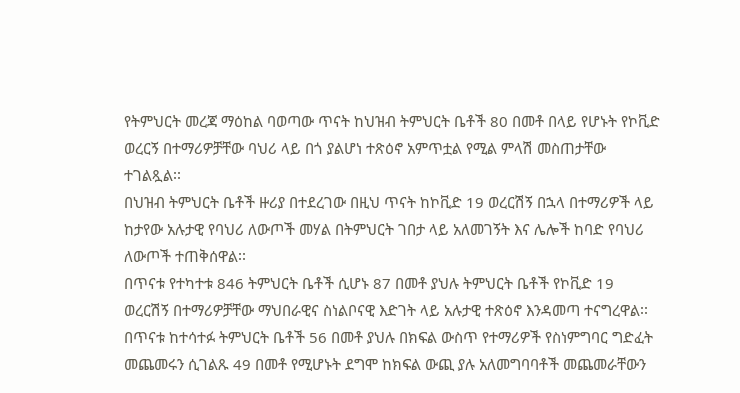የትምህርት መረጃ ማዕከል ባወጣው ጥናት ከህዝብ ትምህርት ቤቶች 80 በመቶ በላይ የሆኑት የኮቪድ ወረርኝ በተማሪዎቻቸው ባህሪ ላይ በጎ ያልሆነ ተጽዕኖ አምጥቷል የሚል ምላሽ መስጠታቸው ተገልጿል፡፡
በህዝብ ትምህርት ቤቶች ዙሪያ በተደረገው በዚህ ጥናት ከኮቪድ 19 ወረርሽኝ በኋላ በተማሪዎች ላይ ከታየው አሉታዊ የባህሪ ለውጦች መሃል በትምህርት ገበታ ላይ አለመገኝት እና ሌሎች ከባድ የባህሪ ለውጦች ተጠቅሰዋል፡፡
በጥናቱ የተካተቱ 846 ትምህርት ቤቶች ሲሆኑ 87 በመቶ ያህሉ ትምህርት ቤቶች የኮቪድ 19 ወረርሽኝ በተማሪዎቻቸው ማህበራዊና ስነልቦናዊ እድገት ላይ አሉታዊ ተጽዕኖ እንዳመጣ ተናግረዋል፡፡
በጥናቱ ከተሳተፉ ትምህርት ቤቶች 56 በመቶ ያህሉ በክፍል ውስጥ የተማሪዎች የስነምግባር ግድፈት መጨመሩን ሲገልጹ 49 በመቶ የሚሆኑት ደግሞ ከክፍል ውጪ ያሉ አለመግባባቶች መጨመራቸውን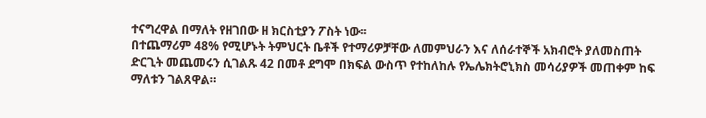ተናግረዋል በማለት የዘገበው ዘ ክርስቲያን ፖስት ነው፡፡
በተጨማሪም 48% የሚሆኑት ትምህርት ቤቶች የተማሪዎቻቸው ለመምህራን እና ለሰራተኞች አክብሮት ያለመስጠት ድርጊት መጨመሩን ሲገልጹ 42 በመቶ ደግሞ በክፍል ውስጥ የተከለከሉ የኤሌክትሮኒክስ መሳሪያዎች መጠቀም ከፍ ማለቱን ገልጸዋል።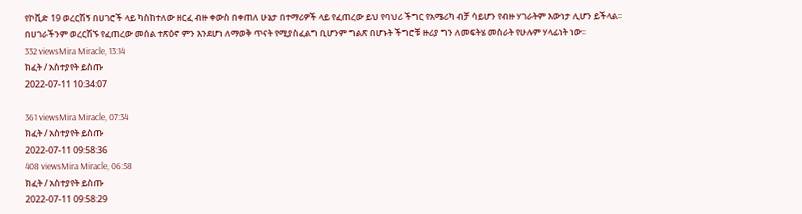የኮቪድ 19 ወረርሽኝ በሀገሮች ላይ ካስከተለው ዘርፈ ብዙ ቀውስ በቀጠለ ሁኔታ በተማሪዎች ላይ የፈጠረው ይህ የባህሪ ችግር የአሜሪካ ብቻ ሳይሆን የብዙ ሃገራትም እውነታ ሊሆን ይችላል፡፡ በሀገራችንም ወረርሽኙ የፈጠረው መሰል ተጽዕኖ ምን እንደሆነ ለማወቅ ጥናት የሚያስፈልግ ቢሆንም ግልጽ በሆኑት ችግሮቹ ዙሪያ ግን ለመፍትሄ መስራት የሁሉም ሃላፊነት ነው፡፡
332 viewsMira Miracle, 13:14
ክፈት / አስተያየት ይስጡ
2022-07-11 10:34:07

361 viewsMira Miracle, 07:34
ክፈት / አስተያየት ይስጡ
2022-07-11 09:58:36
408 viewsMira Miracle, 06:58
ክፈት / አስተያየት ይስጡ
2022-07-11 09:58:29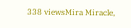338 viewsMira Miracle,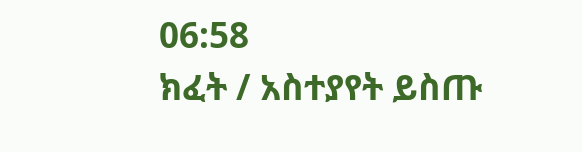06:58
ክፈት / አስተያየት ይስጡ